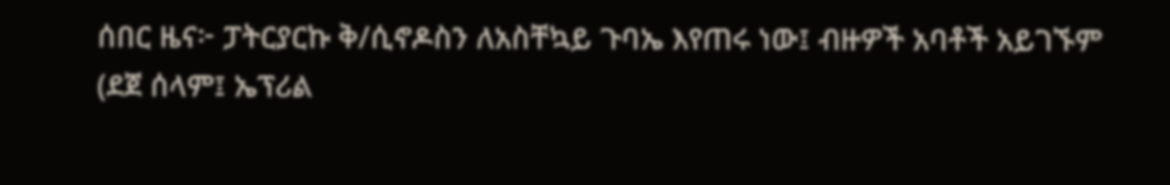ሰበር ዜና፦ ፓትርያርኩ ቅ/ሲኖዶስን ለአስቸኳይ ጉባኤ እየጠሩ ነው፤ ብዙዎች አባቶች አይገኙም
(ደጀ ሰላም፤ ኤፕሪል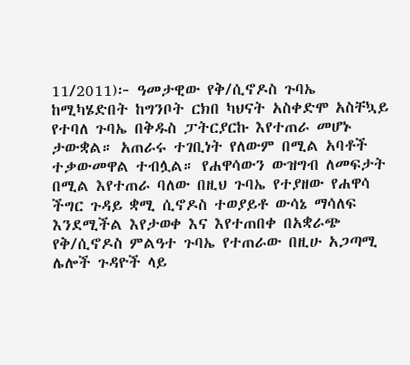11/2011)፦ ዓመታዊው የቅ/ሲኖዶስ ጉባኤ ከሚካሄድበት ከግንቦት ርክበ ካህናት አስቀድሞ አስቸኳይ የተባለ ጉባኤ በቅዱስ ፓትርያርኩ እየተጠራ መሆኑ ታውቋል። አጠራሩ ተገቢነት የለውም በሚል አባቶች ተቃውመዋል ተብሏል። የሐዋሳውን ውዝግብ ለመፍታት በሚል እየተጠራ ባለው በዚህ ጉባኤ የተያዘው የሐዋሳ ችግር ጉዳይ ቋሚ ሲኖዶስ ተወያይቶ ውሳኔ ማሳለፍ እንደሚችል እየታወቀ እና እየተጠበቀ በአቋራጭ የቅ/ሲኖዶስ ምልዓተ ጉባኤ የተጠራው በዚሁ አጋጣሚ ሌሎች ጉዳዮች ላይ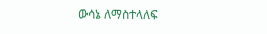ውሳኔ ለማስተላለፍ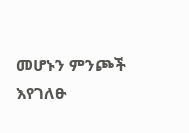መሆኑን ምንጮች እየገለፁ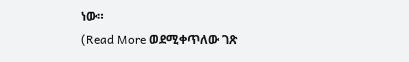ነው።
(Read More ወደሚቀጥለው ገጽ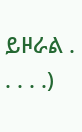ይዞራል . . . . .)